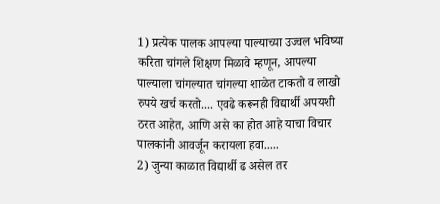1) प्रत्येक पालक आपल्या पाल्याच्या उज्वल भविष्या करिता चांगले शिक्षण मिळावे म्हणून, आपल्या पाल्याला चांगल्यात चांगल्या शाळेत टाकतो व लाखो रुपये खर्च करतो.... एवढे करूनही विद्यार्थी अपयशी ठरत आहेत, आणि असे का होत आहे याचा विचार पालकांनी आवर्जून करायला हवा.....
2) जुन्या काळात विद्यार्थी ढ असेल तर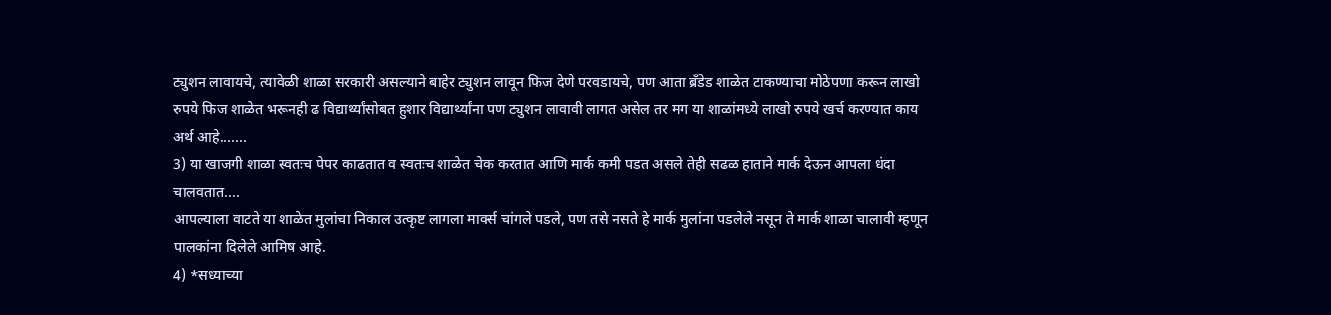ट्युशन लावायचे, त्यावेळी शाळा सरकारी असल्याने बाहेर ट्युशन लावून फिज देणे परवडायचे, पण आता ब्रँडेड शाळेत टाकण्याचा मोठेपणा करून लाखो रुपये फिज शाळेत भरूनही ढ विद्यार्थ्यांसोबत हुशार विद्यार्थ्यांना पण ट्युशन लावावी लागत असेल तर मग या शाळांमध्ये लाखो रुपये खर्च करण्यात काय अर्थ आहे.......
3) या खाजगी शाळा स्वतःच पेपर काढतात व स्वतःच शाळेत चेक करतात आणि मार्क कमी पडत असले तेही सढळ हाताने मार्क देऊन आपला धंदा चालवतात....
आपल्याला वाटते या शाळेत मुलांचा निकाल उत्कृष्ट लागला मार्क्स चांगले पडले, पण तसे नसते हे मार्क मुलांना पडलेले नसून ते मार्क शाळा चालावी म्हणून पालकांना दिलेले आमिष आहे.
4) *सध्याच्या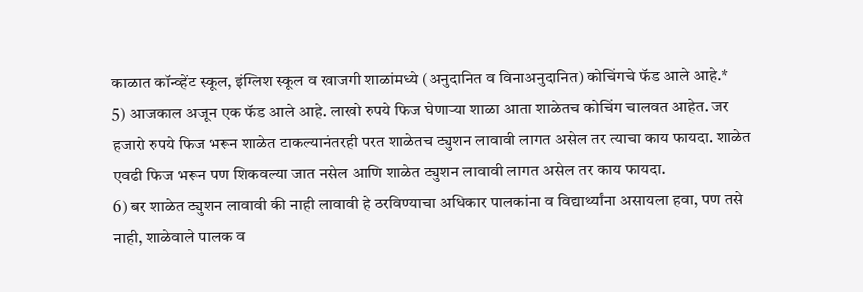काळात कॉन्व्हेंट स्कूल, इंग्लिश स्कूल व खाजगी शाळांमध्ये (अनुदानित व विनाअनुदानित) कोचिंगचे फॅड आले आहे.*
5) आजकाल अजून एक फॅड आले आहे. लाखो रुपये फिज घेणाऱ्या शाळा आता शाळेतच कोचिंग चालवत आहेत. जर हजारो रुपये फिज भरून शाळेत टाकल्यानंतरही परत शाळेतच ट्युशन लावावी लागत असेल तर त्याचा काय फायदा. शाळेत एवढी फिज भरून पण शिकवल्या जात नसेल आणि शाळेत ट्युशन लावावी लागत असेल तर काय फायदा.
6) बर शाळेत ट्युशन लावावी की नाही लावावी हे ठरविण्याचा अधिकार पालकांना व विद्यार्थ्यांना असायला हवा, पण तसे नाही, शाळेवाले पालक व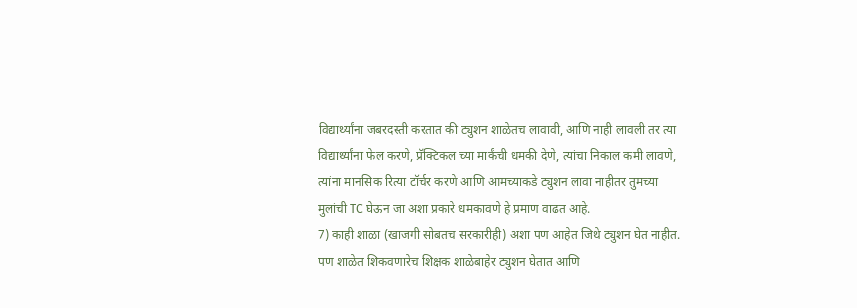विद्यार्थ्यांना जबरदस्ती करतात की ट्युशन शाळेतच लावावी, आणि नाही लावली तर त्या विद्यार्थ्यांना फेल करणे, प्रॅक्टिकल च्या मार्कंची धमकी देणे, त्यांचा निकाल कमी लावणे, त्यांना मानसिक रित्या टॉर्चर करणे आणि आमच्याकडे ट्युशन लावा नाहीतर तुमच्या मुलांची TC घेऊन जा अशा प्रकारे धमकावणे हे प्रमाण वाढत आहे.
7) काही शाळा (खाजगी सोबतच सरकारीही) अशा पण आहेत जिथे ट्युशन घेत नाहीत. पण शाळेत शिकवणारेच शिक्षक शाळेबाहेर ट्युशन घेतात आणि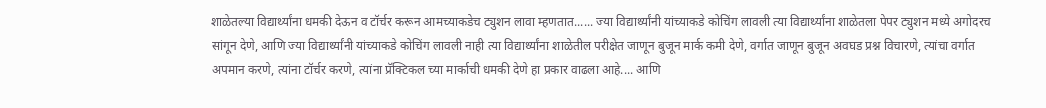शाळेतल्या विद्यार्थ्यांना धमकी देऊन व टॉर्चर करून आमच्याकडेच ट्युशन लावा म्हणतात...... ज्या विद्यार्थ्यांनी यांच्याकडे कोचिंग लावली त्या विद्यार्थ्यांना शाळेतला पेपर ट्युशन मध्ये अगोदरच सांगून देणे, आणि ज्या विद्यार्थ्यांनी यांच्याकडे कोचिंग लावली नाही त्या विद्यार्थ्यांना शाळेतील परीक्षेत जाणून बुजून मार्क कमी देणे, वर्गात जाणून बुजून अवघड प्रश्न विचारणे, त्यांचा वर्गात अपमान करणे, त्यांना टॉर्चर करणे, त्यांना प्रॅक्टिकल च्या मार्काची धमकी देणे हा प्रकार वाढला आहे.... आणि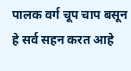पालक वर्ग चूप चाप बसून हे सर्व सहन करत आहे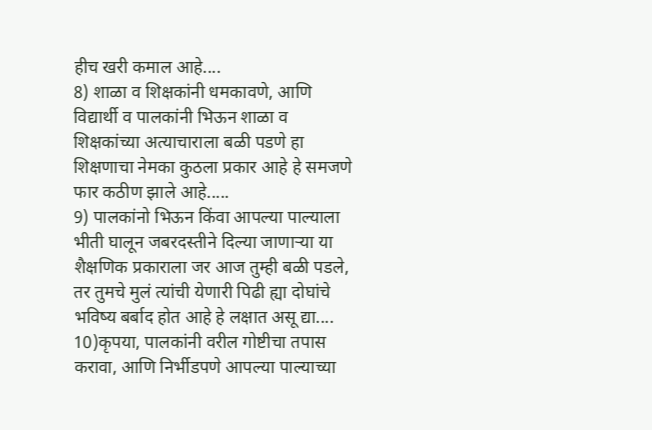हीच खरी कमाल आहे....
8) शाळा व शिक्षकांनी धमकावणे, आणि विद्यार्थी व पालकांनी भिऊन शाळा व शिक्षकांच्या अत्याचाराला बळी पडणे हा शिक्षणाचा नेमका कुठला प्रकार आहे हे समजणे फार कठीण झाले आहे.....
9) पालकांनो भिऊन किंवा आपल्या पाल्याला भीती घालून जबरदस्तीने दिल्या जाणाऱ्या या शैक्षणिक प्रकाराला जर आज तुम्ही बळी पडले, तर तुमचे मुलं त्यांची येणारी पिढी ह्या दोघांचे भविष्य बर्बाद होत आहे हे लक्षात असू द्या....
10)कृपया, पालकांनी वरील गोष्टीचा तपास करावा, आणि निर्भीडपणे आपल्या पाल्याच्या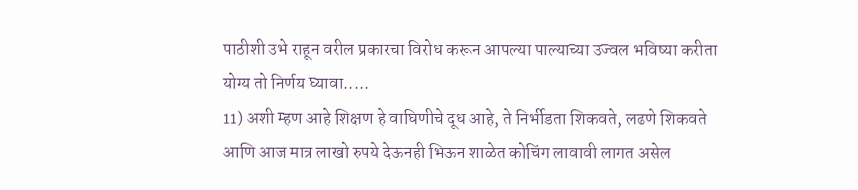पाठीशी उभे राहून वरील प्रकारचा विरोध करून आपल्या पाल्याच्या उज्वल भविष्या करीता योग्य तो निर्णय घ्यावा.....
11) अशी म्हण आहे शिक्षण हे वाघिणीचे दूध आहे, ते निर्भीडता शिकवते, लढणे शिकवते आणि आज मात्र लाखो रुपये देऊनही भिऊन शाळेत कोचिंग लावावी लागत असेल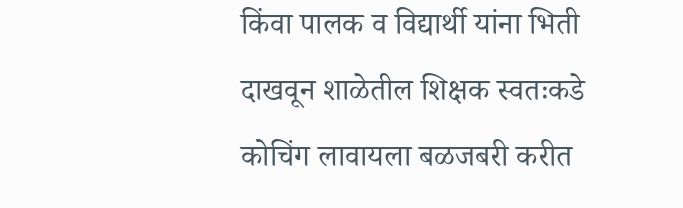किंवा पालक व विद्यार्थी यांना भिती दाखवून शाळेतील शिक्षक स्वतःकडे कोचिंग लावायला बळजबरी करीत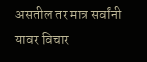असतील तर मात्र सर्वांनी यावर विचार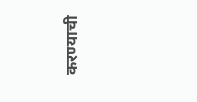करण्याची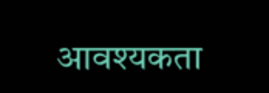आवश्यकता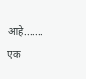आहे.......
एक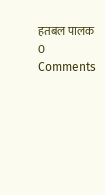हतबल पालक
0 Comments